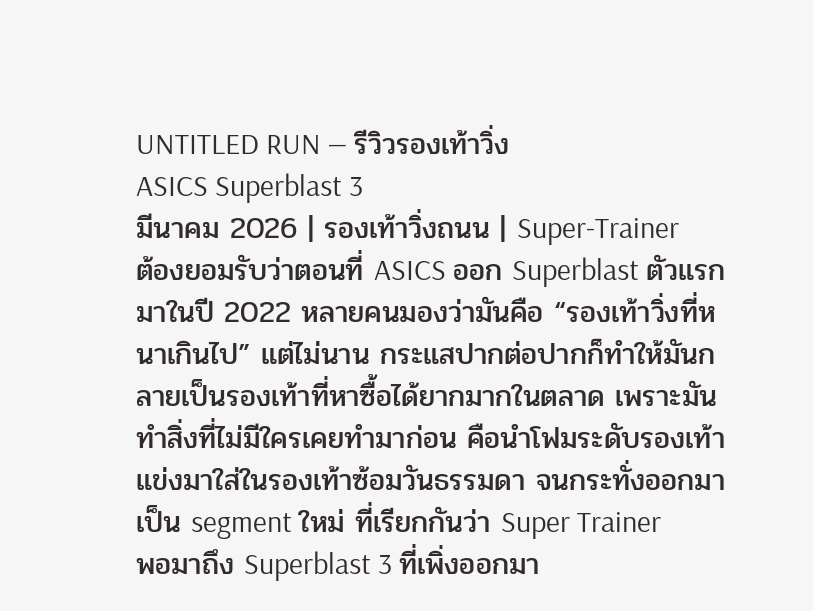UNTITLED RUN — รีวิวรองเท้าวิ่ง
ASICS Superblast 3
มีนาคม 2026 | รองเท้าวิ่งถนน | Super-Trainer
ต้องยอมรับว่าตอนที่ ASICS ออก Superblast ตัวแรกมาในปี 2022 หลายคนมองว่ามันคือ “รองเท้าวิ่งที่หนาเกินไป” แต่ไม่นาน กระแสปากต่อปากก็ทำให้มันกลายเป็นรองเท้าที่หาซื้อได้ยากมากในตลาด เพราะมันทำสิ่งที่ไม่มีใครเคยทำมาก่อน คือนำโฟมระดับรองเท้าแข่งมาใส่ในรองเท้าซ้อมวันธรรมดา จนกระทั่งออกมาเป็น segment ใหม่ ที่เรียกกันว่า Super Trainer
พอมาถึง Superblast 3 ที่เพิ่งออกมา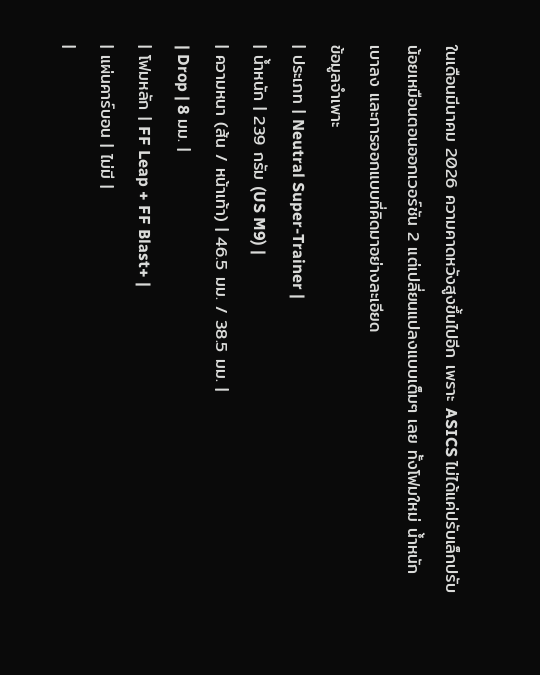ในเดือนมีนาคม 2026 ความคาดหวังสูงขึ้นไปอีก เพราะ ASICS ไม่ได้แค่ปรับเล็กปรับน้อยเหมือนตอนออกเวอร์ชัน 2 แต่เปลี่ยนแปลงแบบเต็มๆ เลย ทั้งโฟมใหม่ น้ำหนักเบาลง และการออกแบบที่คิดมาอย่างละเอียด
ข้อมูลจำเพาะ
| ประเภท | Neutral Super-Trainer |
| น้ำหนัก | 239 กรัม (US M9) |
| ความหนา (ส้น / หน้าเท้า) | 46.5 มม. / 38.5 มม. |
| Drop | 8 มม. |
| โฟมหลัก | FF Leap + FF Blast+ |
| แผ่นคาร์บอน | ไม่มี |
|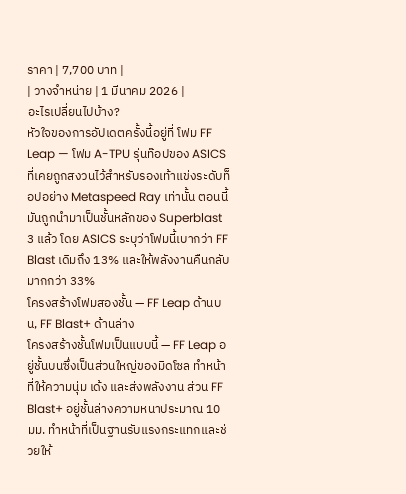ราคา | 7,700 บาท |
| วางจำหน่าย | 1 มีนาคม 2026 |
อะไรเปลี่ยนไปบ้าง?
หัวใจของการอัปเดตครั้งนี้อยู่ที่ โฟม FF Leap — โฟม A-TPU รุ่นท๊อปของ ASICS ที่เคยถูกสงวนไว้สำหรับรองเท้าแข่งระดับท็อปอย่าง Metaspeed Ray เท่านั้น ตอนนี้มันถูกนำมาเป็นชั้นหลักของ Superblast 3 แล้ว โดย ASICS ระบุว่าโฟมนี้เบากว่า FF Blast เดิมถึง 13% และให้พลังงานคืนกลับมากกว่า 33%
โครงสร้างโฟมสองชั้น — FF Leap ด้านบน, FF Blast+ ด้านล่าง
โครงสร้างชั้นโฟมเป็นแบบนี้ — FF Leap อยู่ชั้นบนซึ่งเป็นส่วนใหญ่ของมิดโซล ทำหน้าที่ให้ความนุ่ม เด้ง และส่งพลังงาน ส่วน FF Blast+ อยู่ชั้นล่างความหนาประมาณ 10 มม. ทำหน้าที่เป็นฐานรับแรงกระแทกและช่วยให้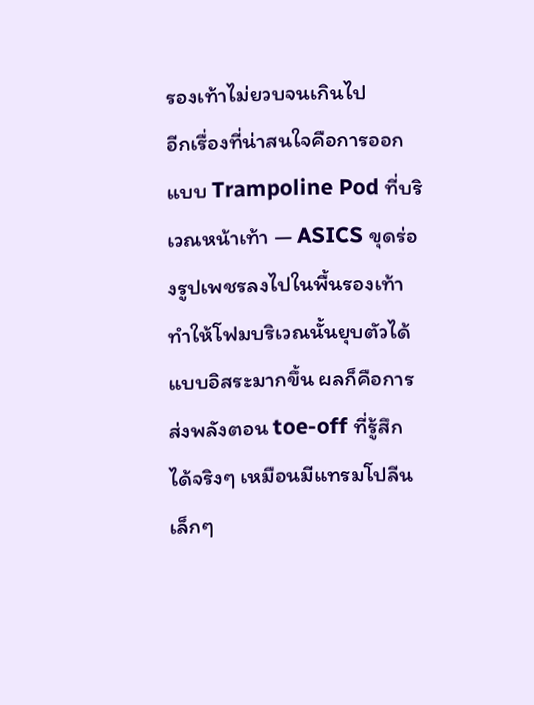รองเท้าไม่ยวบจนเกินไป
อีกเรื่องที่น่าสนใจคือการออกแบบ Trampoline Pod ที่บริเวณหน้าเท้า — ASICS ขุดร่องรูปเพชรลงไปในพื้นรองเท้า ทำให้โฟมบริเวณนั้นยุบตัวได้แบบอิสระมากขึ้น ผลก็คือการส่งพลังตอน toe-off ที่รู้สึกได้จริงๆ เหมือนมีแทรมโปลีนเล็กๆ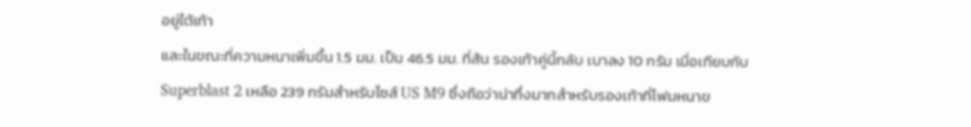อยู่ใต้เท้า
และในขณะที่ความหนาเพิ่มขึ้น 1.5 มม. เป็น 46.5 มม. ที่ส้น รองเท้าคู่นี้กลับ เบาลง 10 กรัม เมื่อเทียบกับ Superblast 2 เหลือ 239 กรัมสำหรับไซส์ US M9 ซึ่งถือว่าน่าทึ่งมากสำหรับรองเท้าที่โฟมหนาข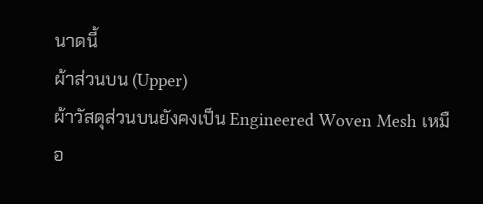นาดนี้
ผ้าส่วนบน (Upper)
ผ้าวัสดุส่วนบนยังคงเป็น Engineered Woven Mesh เหมือ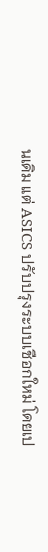นเดิม แต่ ASICS ปรับปรุงระบบเชือกใหม่ โดยเป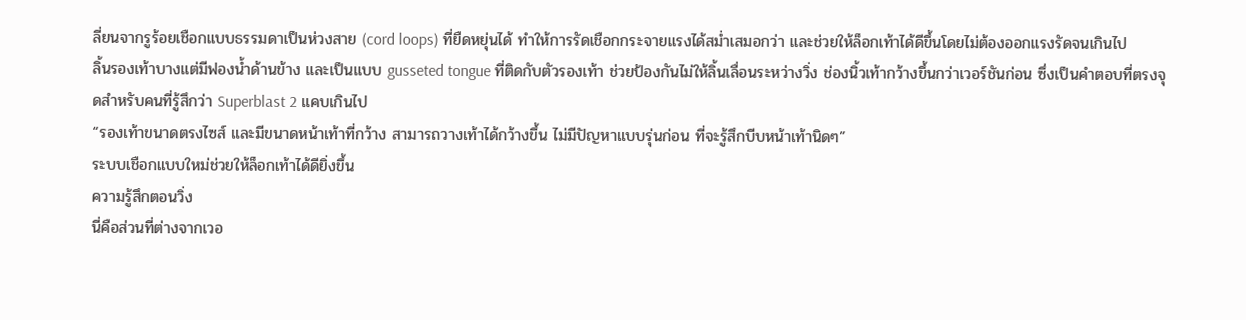ลี่ยนจากรูร้อยเชือกแบบธรรมดาเป็นห่วงสาย (cord loops) ที่ยืดหยุ่นได้ ทำให้การรัดเชือกกระจายแรงได้สม่ำเสมอกว่า และช่วยให้ล็อกเท้าได้ดีขึ้นโดยไม่ต้องออกแรงรัดจนเกินไป
ลิ้นรองเท้าบางแต่มีฟองน้ำด้านข้าง และเป็นแบบ gusseted tongue ที่ติดกับตัวรองเท้า ช่วยป้องกันไม่ให้ลิ้นเลื่อนระหว่างวิ่ง ช่องนิ้วเท้ากว้างขึ้นกว่าเวอร์ชันก่อน ซึ่งเป็นคำตอบที่ตรงจุดสำหรับคนที่รู้สึกว่า Superblast 2 แคบเกินไป
“รองเท้าขนาดตรงไซส์ และมีขนาดหน้าเท้าที่กว้าง สามารถวางเท้าได้กว้างขึ้น ไม่มีปัญหาแบบรุ่นก่อน ที่จะรู้สึกบีบหน้าเท้านิดๆ”
ระบบเชือกแบบใหม่ช่วยให้ล็อกเท้าได้ดียิ่งขึ้น
ความรู้สึกตอนวิ่ง
นี่คือส่วนที่ต่างจากเวอ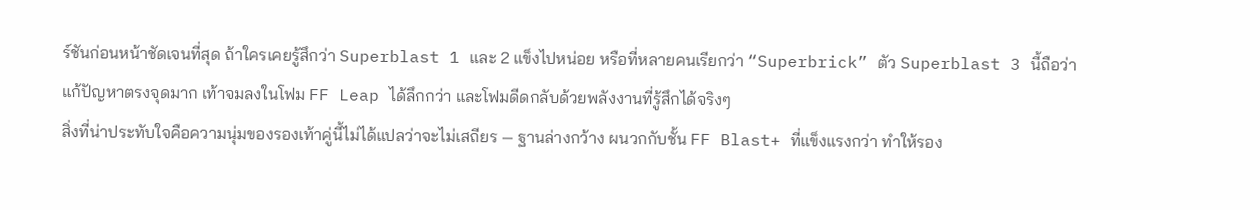ร์ชันก่อนหน้าชัดเจนที่สุด ถ้าใครเคยรู้สึกว่า Superblast 1 และ 2 แข็งไปหน่อย หรือที่หลายคนเรียกว่า “Superbrick” ตัว Superblast 3 นี้ถือว่าแก้ปัญหาตรงจุดมาก เท้าจมลงในโฟม FF Leap ได้ลึกกว่า และโฟมดีดกลับด้วยพลังงานที่รู้สึกได้จริงๆ
สิ่งที่น่าประทับใจคือความนุ่มของรองเท้าคู่นี้ไม่ได้แปลว่าจะไม่เสถียร — ฐานล่างกว้าง ผนวกกับชั้น FF Blast+ ที่แข็งแรงกว่า ทำให้รอง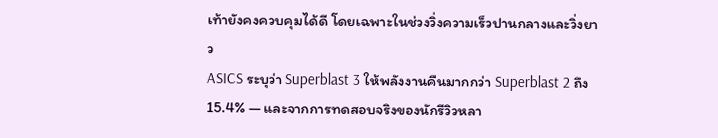เท้ายังคงควบคุมได้ดี โดยเฉพาะในช่วงวิ่งความเร็วปานกลางและวิ่งยาว
ASICS ระบุว่า Superblast 3 ให้พลังงานคืนมากกว่า Superblast 2 ถึง 15.4% — และจากการทดสอบจริงของนักรีวิวหลา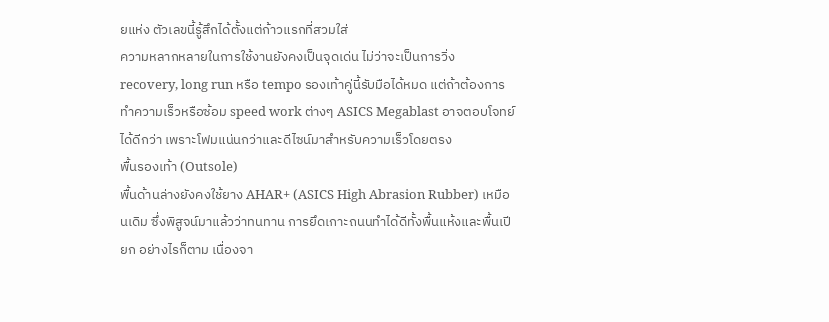ยแห่ง ตัวเลขนี้รู้สึกได้ตั้งแต่ก้าวแรกที่สวมใส่
ความหลากหลายในการใช้งานยังคงเป็นจุดเด่น ไม่ว่าจะเป็นการวิ่ง recovery, long run หรือ tempo รองเท้าคู่นี้รับมือได้หมด แต่ถ้าต้องการทำความเร็วหรือซ้อม speed work ต่างๆ ASICS Megablast อาจตอบโจทย์ได้ดีกว่า เพราะโฟมแน่นกว่าและดีไซน์มาสำหรับความเร็วโดยตรง
พื้นรองเท้า (Outsole)
พื้นด้านล่างยังคงใช้ยาง AHAR+ (ASICS High Abrasion Rubber) เหมือนเดิม ซึ่งพิสูจน์มาแล้วว่าทนทาน การยึดเกาะถนนทำได้ดีทั้งพื้นแห้งและพื้นเปียก อย่างไรก็ตาม เนื่องจา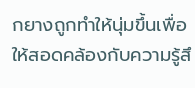กยางถูกทำให้นุ่มขึ้นเพื่อให้สอดคล้องกับความรู้สึ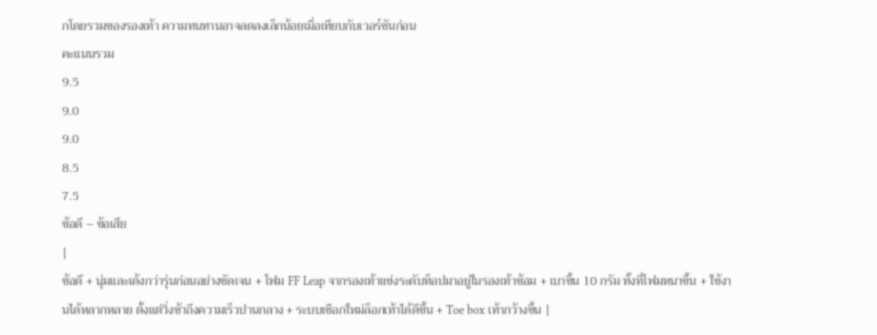กโดยรวมของรองเท้า ความทนทานอาจลดลงเล็กน้อยเมื่อเทียบกับเวอร์ชันก่อน
คะแนนรวม
9.5
9.0
9.0
8.5
7.5
ข้อดี – ข้อเสีย
|
ข้อดี + นุ่มและเด้งกว่ารุ่นก่อนอย่างชัดเจน + โฟม FF Leap จากรองเท้าแข่งระดับท็อปมาอยู่ในรองเท้าซ้อม + เบาขึ้น 10 กรัม ทั้งที่โฟมหนาขึ้น + ใช้งานได้หลากหลาย ตั้งแต่วิ่งช้าถึงความเร็วปานกลาง + ระบบเชือกใหม่ล็อกเท้าได้ดีขึ้น + Toe box เท้ากว้างขึ้น |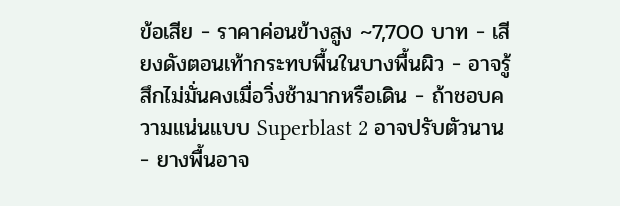ข้อเสีย − ราคาค่อนข้างสูง ~7,700 บาท − เสียงดังตอนเท้ากระทบพื้นในบางพื้นผิว − อาจรู้สึกไม่มั่นคงเมื่อวิ่งช้ามากหรือเดิน − ถ้าชอบความแน่นแบบ Superblast 2 อาจปรับตัวนาน − ยางพื้นอาจ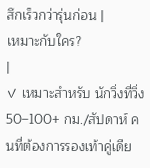สึกเร็วกว่ารุ่นก่อน |
เหมาะกับใคร?
|
✓ เหมาะสำหรับ นักวิ่งที่วิ่ง 50–100+ กม./สัปดาห์ คนที่ต้องการรองเท้าคู่เดีย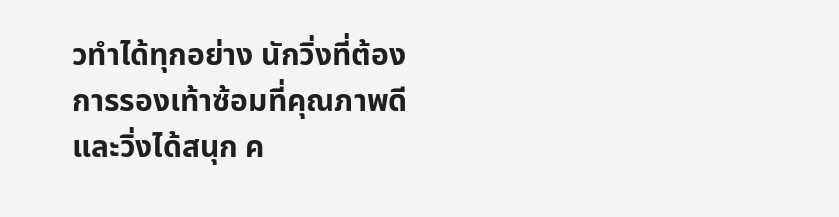วทำได้ทุกอย่าง นักวิ่งที่ต้องการรองเท้าซ้อมที่คุณภาพดีและวิ่งได้สนุก ค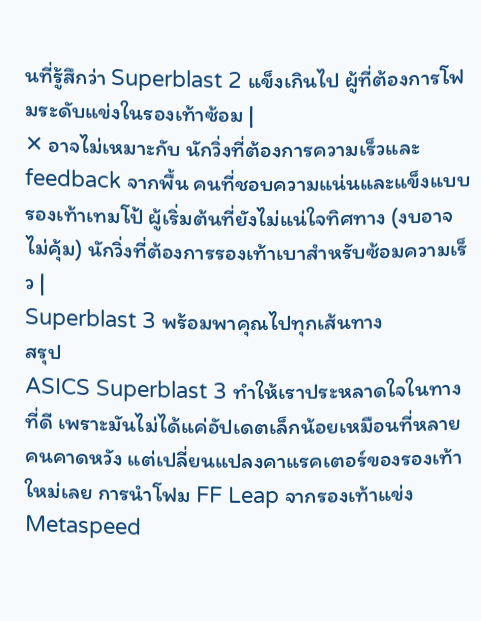นที่รู้สึกว่า Superblast 2 แข็งเกินไป ผู้ที่ต้องการโฟมระดับแข่งในรองเท้าซ้อม |
✕ อาจไม่เหมาะกับ นักวิ่งที่ต้องการความเร็วและ feedback จากพื้น คนที่ชอบความแน่นและแข็งแบบรองเท้าเทมโป้ ผู้เริ่มต้นที่ยังไม่แน่ใจทิศทาง (งบอาจไม่คุ้ม) นักวิ่งที่ต้องการรองเท้าเบาสำหรับซ้อมความเร็ว |
Superblast 3 พร้อมพาคุณไปทุกเส้นทาง
สรุป
ASICS Superblast 3 ทำให้เราประหลาดใจในทางที่ดี เพราะมันไม่ได้แค่อัปเดตเล็กน้อยเหมือนที่หลายคนคาดหวัง แต่เปลี่ยนแปลงคาแรคเตอร์ของรองเท้าใหม่เลย การนำโฟม FF Leap จากรองเท้าแข่ง Metaspeed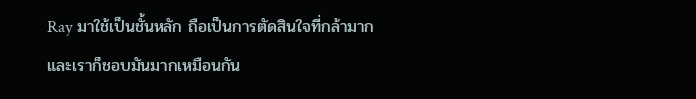Ray มาใช้เป็นชั้นหลัก ถือเป็นการตัดสินใจที่กล้ามากและเราก็ชอบมันมากเหมือนกัน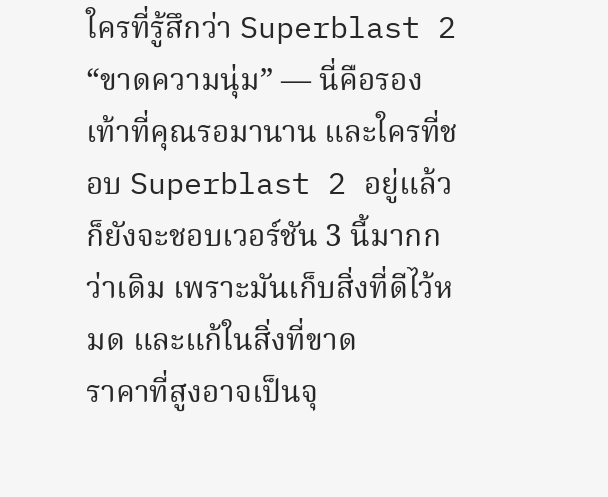ใครที่รู้สึกว่า Superblast 2 “ขาดความนุ่ม” — นี่คือรองเท้าที่คุณรอมานาน และใครที่ชอบ Superblast 2 อยู่แล้ว ก็ยังจะชอบเวอร์ชัน 3 นี้มากกว่าเดิม เพราะมันเก็บสิ่งที่ดีไว้หมด และแก้ในสิ่งที่ขาด
ราคาที่สูงอาจเป็นจุ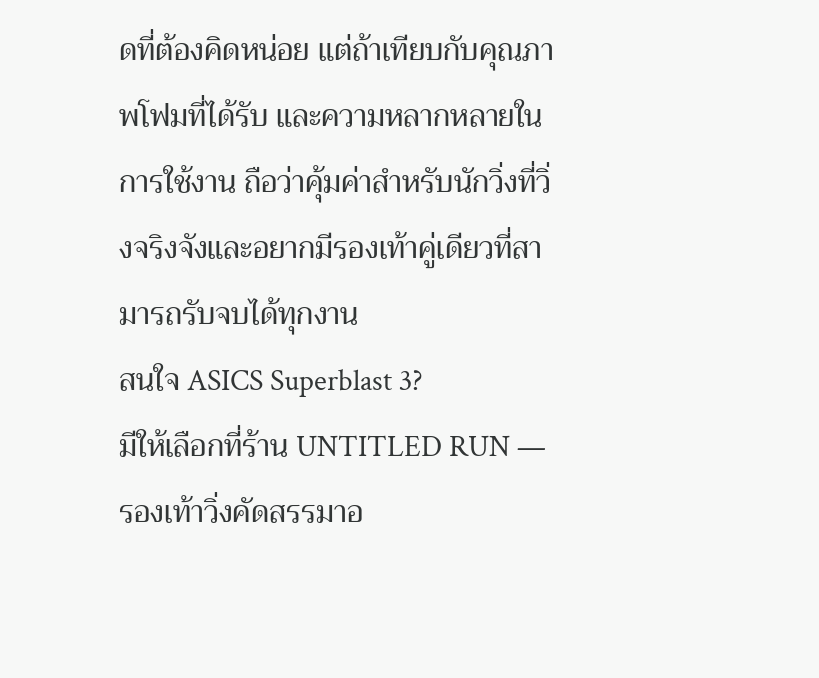ดที่ต้องคิดหน่อย แต่ถ้าเทียบกับคุณภาพโฟมที่ได้รับ และความหลากหลายในการใช้งาน ถือว่าคุ้มค่าสำหรับนักวิ่งที่วิ่งจริงจังและอยากมีรองเท้าคู่เดียวที่สามารถรับจบได้ทุกงาน
สนใจ ASICS Superblast 3?
มีให้เลือกที่ร้าน UNTITLED RUN — รองเท้าวิ่งคัดสรรมาอ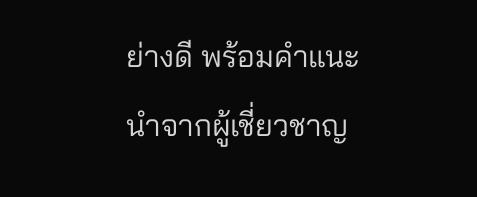ย่างดี พร้อมคำแนะนำจากผู้เชี่ยวชาญ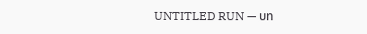UNTITLED RUN — บท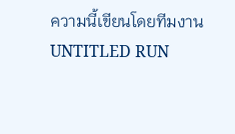ความนี้เขียนโดยทีมงาน UNTITLED RUN